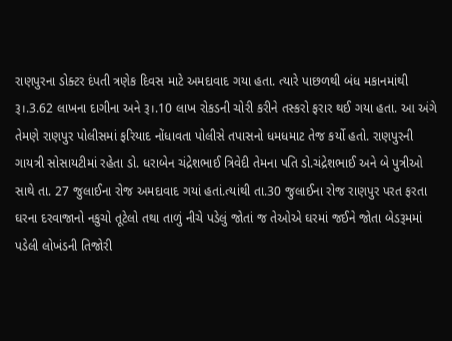રાણપુરના ડોક્ટર દંપતી ત્રણેક દિવસ માટે અમદાવાદ ગયા હતા. ત્યારે પાછળથી બંધ મકાનમાંથી રૂ।.3.62 લાખના દાગીના અને રૂ।.10 લાખ રોકડની ચોરી કરીને તસ્કરો ફરાર થઈ ગયા હતા. આ અંગે તેમણે રાણપુર પોલીસમાં ફરિયાદ નોંધાવતા પોલીસે તપાસનો ધમધમાટ તેજ કર્યો હતો. રાણપુરની ગાયત્રી સોસાયટીમાં રહેતા ડો. ધરાબેન ચંદ્રેશભાઈ ત્રિવેદી તેમના પતિ ડો.ચંદ્રેશભાઈ અને બે પુત્રીઓ સાથે તા. 27 જુલાઈના રોજ અમદાવાદ ગયાં હતાં.ત્યાંથી તા.30 જુલાઈના રોજ રાણપુર પરત ફરતા ઘરના દરવાજાનો નકુચો તૂટેલો તથા તાળું નીચે પડેલું જોતાં જ તેઓએ ઘરમાં જઈને જોતા બેડરૂમમાં પડેલી લોખંડની તિજોરી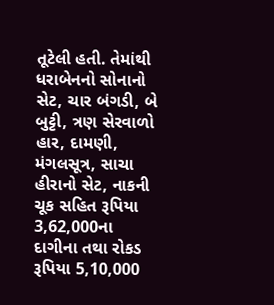તૂટેલી હતી. તેમાંથી ધરાબેનનો સોનાનો સેટ, ચાર બંગડી, બે બુટ્ટી, ત્રણ સેરવાળો હાર, દામણી, મંગલસૂત્ર, સાચા હીરાનો સેટ, નાકની ચૂક સહિત રૂપિયા 3,62,000ના દાગીના તથા રોકડ રૂપિયા 5,10,000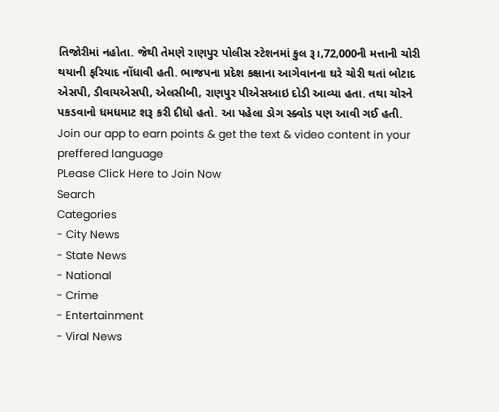તિજોરીમાં નહોતા. જેથી તેમણે રાણપુર પોલીસ સ્ટેશનમાં કુલ રૂ।,72,000ની મત્તાની ચોરી થયાની ફરિયાદ નોંધાવી હતી. ભાજપના પ્રદેશ કક્ષાના આગેવાનના ઘરે ચોરી થતાં બોટાદ એસપી, ડીવાયએસપી, એલસીબી, રાણપુર પીએસઆઇ દોડી આવ્યા હતા. તથા ચોરને પકડવાનો ધમધમાટ શરૂ કરી દીધો હતો. આ પહેલા ડોગ સ્ક્વોડ પણ આવી ગઈ હતી.
Join our app to earn points & get the text & video content in your preffered language
PLease Click Here to Join Now
Search
Categories
- City News
- State News
- National
- Crime
- Entertainment
- Viral News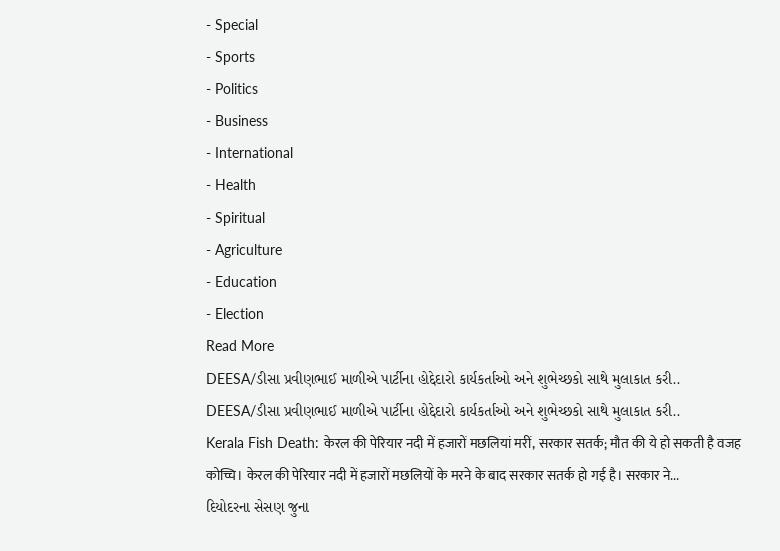- Special
- Sports
- Politics
- Business
- International
- Health
- Spiritual
- Agriculture
- Education
- Election
Read More
DEESA/ડીસા પ્રવીણભાઈ માળીએ પાર્ટીના હોદ્દેદારો કાર્યકર્તાઓ અને શુભેચ્છકો સાથે મુલાકાત કરી..
DEESA/ડીસા પ્રવીણભાઈ માળીએ પાર્ટીના હોદ્દેદારો કાર્યકર્તાઓ અને શુભેચ્છકો સાથે મુલાકાત કરી..
Kerala Fish Death: केरल की पेरियार नदी में हजारों मछलियां मरीं, सरकार सतर्क; मौत की ये हो सकती है वजह
कोच्चि। केरल की पेरियार नदी में हजारों मछलियों के मरने के बाद सरकार सतर्क हो गई है। सरकार ने...
દિયોદરના સેસણ જુના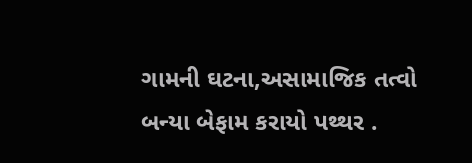ગામની ઘટના,અસામાજિક તત્વો બન્યા બેફામ કરાયો પથ્થર .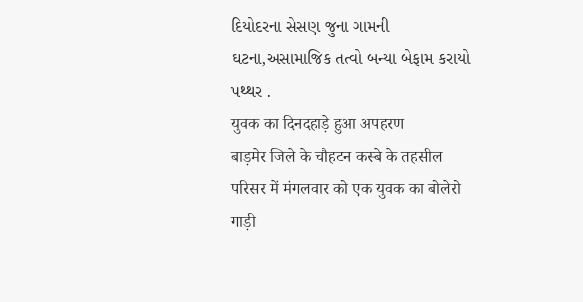દિયોદરના સેસણ જુના ગામની ઘટના,અસામાજિક તત્વો બન્યા બેફામ કરાયો પથ્થર .
युवक का दिनदहाड़े हुआ अपहरण
बाड़मेर जिले के चौहटन कस्बे के तहसील परिसर में मंगलवार को एक युवक का बोलेरो गाड़ी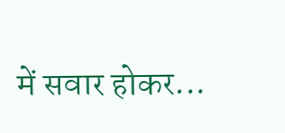में सवार होकर...